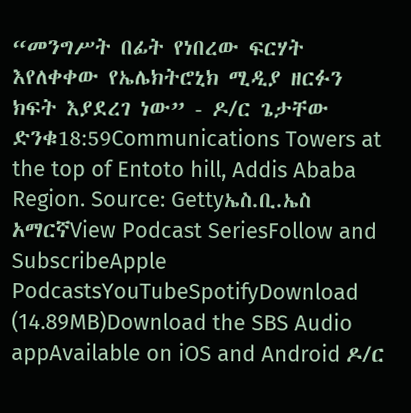“መንግሥት በፊት የነበረው ፍርሃት እየለቀቀው የኤሌክትሮኒክ ሚዲያ ዘርፉን ክፍት እያደረገ ነው” - ዶ/ር ጌታቸው ድንቁ18:59Communications Towers at the top of Entoto hill, Addis Ababa Region. Source: Gettyኤስ.ቢ.ኤስ አማርኛView Podcast SeriesFollow and SubscribeApple PodcastsYouTubeSpotifyDownload (14.89MB)Download the SBS Audio appAvailable on iOS and Android ዶ/ር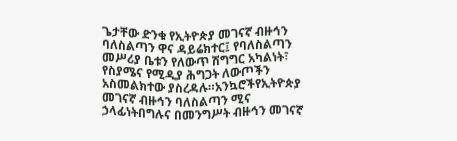ጌታቸው ድንቁ የኢትዮጵያ መገናኛ ብዙኅን ባለስልጣን ዋና ዳይሬክተር፤ የባለስልጣን መሥሪያ ቤቱን የለውጥ ሽግግር አካልነት፣ የስያሜና የሚዲያ ሕግጋት ለውጦችን አስመልክተው ያስረዳሉ።አንኳሮችየኢትዮጵያ መገናኛ ብዙኅን ባለስልጣን ሚና ኃላፊነትበግሉና በመንግሥት ብዙኅን መገናኛ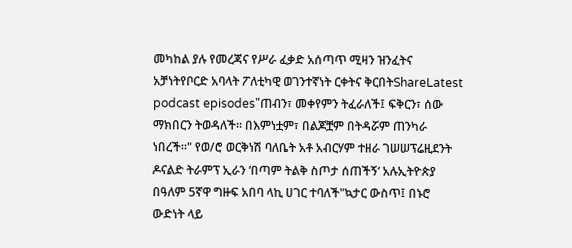መካከል ያሉ የመረጃና የሥራ ፈቃድ አሰጣጥ ሚዛን ዝንፈትና አቻነትየቦርድ አባላት ፖለቲካዊ ወገንተኛነት ርቀትና ቅርበትShareLatest podcast episodes"ጠብን፣ መቀየምን ትፈራለች፤ ፍቅርን፣ ሰው ማክበርን ትወዳለች። በእምነቷም፣ በልጆቿም በትዳሯም ጠንካራ ነበረች።" የወ/ሮ ወርቅነሽ ባለቤት አቶ አብርሃም ተዘራ ገሠሠፕሬዚደንት ዶናልድ ትራምፕ ኢራን ‘በጣም ትልቅ ስጦታ ሰጠችኝ‘ አሉኢትዮጵያ በዓለም 5ኛዋ ግዙፍ አበባ ላኪ ሀገር ተባለች"ኳታር ውስጥ፤ በኑሮ ውድነት ላይ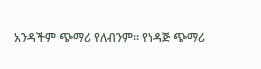አንዳችም ጭማሪ የለብንም። የነዳጅ ጭማሪ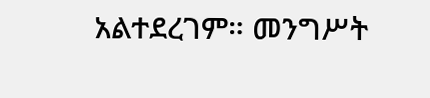አልተደረገም። መንግሥት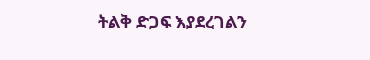ትልቅ ድጋፍ እያደረገልን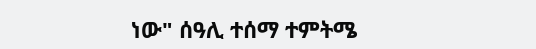ነው" ሰዓሊ ተሰማ ተምትሜ